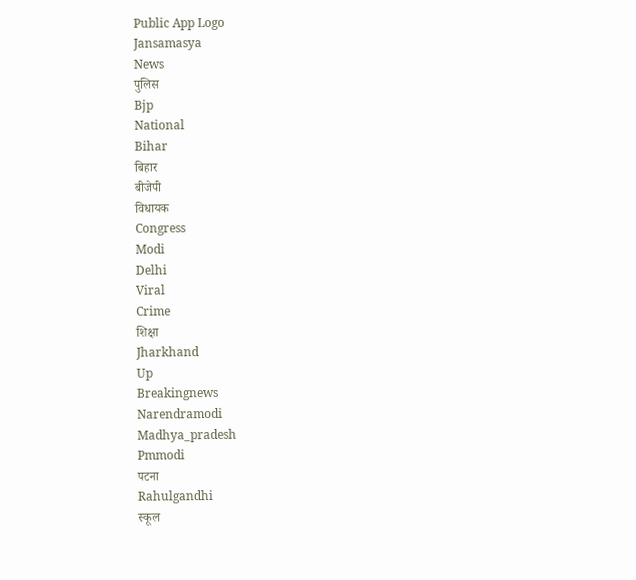Public App Logo
Jansamasya
News
पुलिस
Bjp
National
Bihar
बिहार
बीजेपी
विधायक
Congress
Modi
Delhi
Viral
Crime
शिक्षा
Jharkhand
Up
Breakingnews
Narendramodi
Madhya_pradesh
Pmmodi
पटना
Rahulgandhi
स्कूल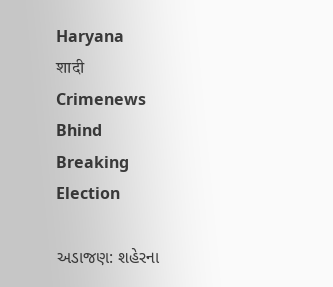Haryana
शादी
Crimenews
Bhind
Breaking
Election

અડાજણ: શહેરના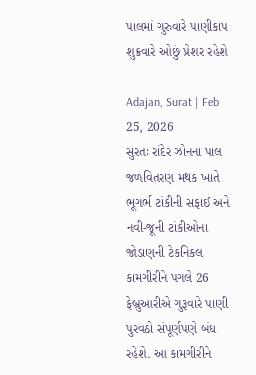પાલમાં ગુરુવારે પાણીકાપ શુક્રવારે ઓછું પ્રેશર રહેશે

Adajan, Surat | Feb 25, 2026
સુરતઃ રાંદેર ઝોનના પાલ જળવિતરણ મથક ખાતે ભૂગર્ભ ટાંકીની સફાઈ અને નવી-જૂની ટાંકીઓના જોડાણની ટેકનિકલ કામગીરીને પગલે 26 ફેબ્રુઆરીએ ગુરૂવારે પાણી પુરવઠો સંપૂર્ણપણે બંધ રહેશે. આ કામગીરીને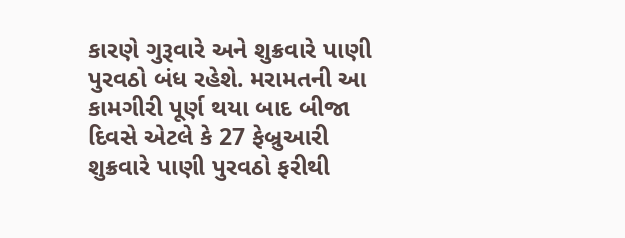કારણે ગુરૂવારે અને શુક્રવારે પાણી પુરવઠો બંધ રહેશે. મરામતની આ કામગીરી પૂર્ણ થયા બાદ બીજા દિવસે એટલે કે 27 ફેબ્રુઆરી શુક્રવારે પાણી પુરવઠો ફરીથી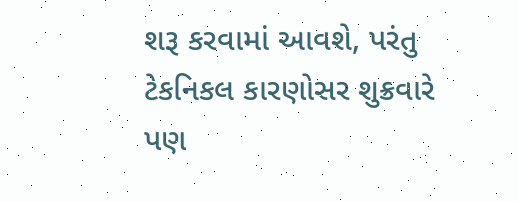શરૂ કરવામાં આવશે, પરંતુ ટેકનિકલ કારણોસર શુક્રવારે પણ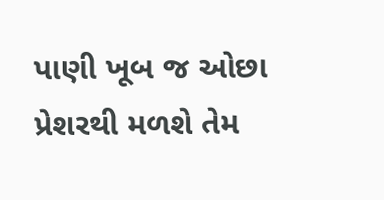પાણી ખૂબ જ ઓછા પ્રેશરથી મળશે તેમ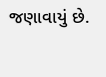જણાવાયું છે.